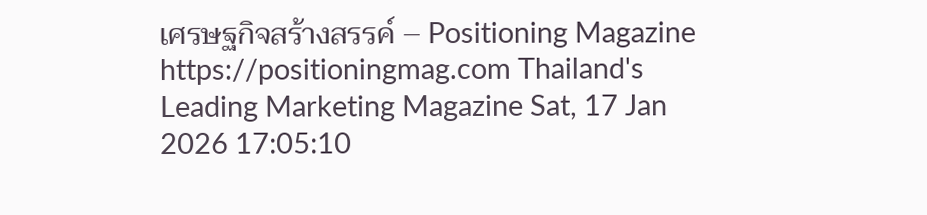เศรษฐกิจสร้างสรรค์ – Positioning Magazine https://positioningmag.com Thailand's Leading Marketing Magazine Sat, 17 Jan 2026 17:05:10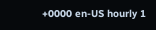+0000 en-US hourly 1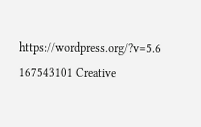https://wordpress.org/?v=5.6 167543101 Creative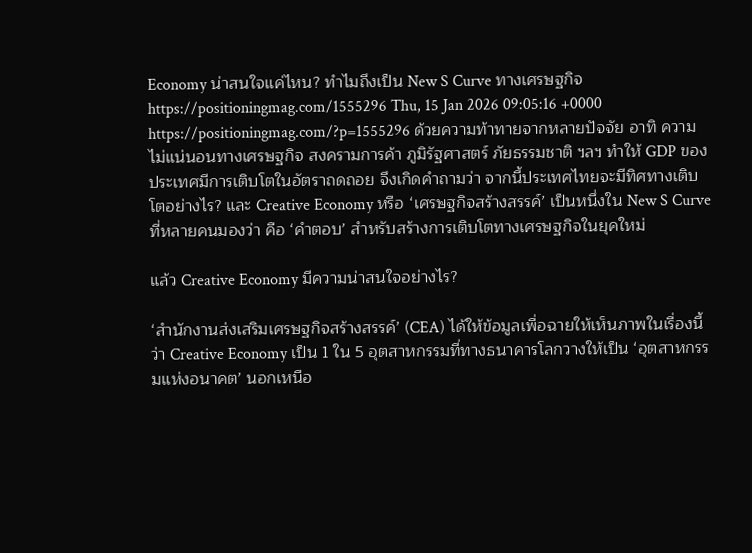Economy น่าสนใจแค่ไหน? ทำไมถึงเป็น New S Curve ทางเศรษฐกิจ https://positioningmag.com/1555296 Thu, 15 Jan 2026 09:05:16 +0000 https://positioningmag.com/?p=1555296 ด้วยความท้าทายจากหลายปัจจัย อาทิ ความไม่แน่นอนทางเศรษฐกิจ สงครามการค้า ภูมิรัฐศาสตร์ ภัยธรรมชาติ ฯลฯ ทำให้ GDP ของประเทศมีการเติบโตในอัตราถดถอย จึงเกิดคำถามว่า จากนี้ประเทศไทยจะมีทิศทางเติบโตอย่างไร? และ Creative Economy หรือ ‘เศรษฐกิจสร้างสรรค์’ เป็นหนึ่งใน New S Curve ที่หลายคนมองว่า คือ ‘คำตอบ’ สำหรับสร้างการเติบโตทางเศรษฐกิจในยุคใหม่

แล้ว Creative Economy มีความน่าสนใจอย่างไร?

‘สำนักงานส่งเสริมเศรษฐกิจสร้างสรรค์’ (CEA) ได้ให้ข้อมูลเพื่อฉายให้เห็นภาพในเรื่องนี้ว่า Creative Economy เป็น 1 ใน 5 อุตสาหกรรมที่ทางธนาคารโลกวางให้เป็น ‘อุตสาหกรรมแห่งอนาคต’ นอกเหนือ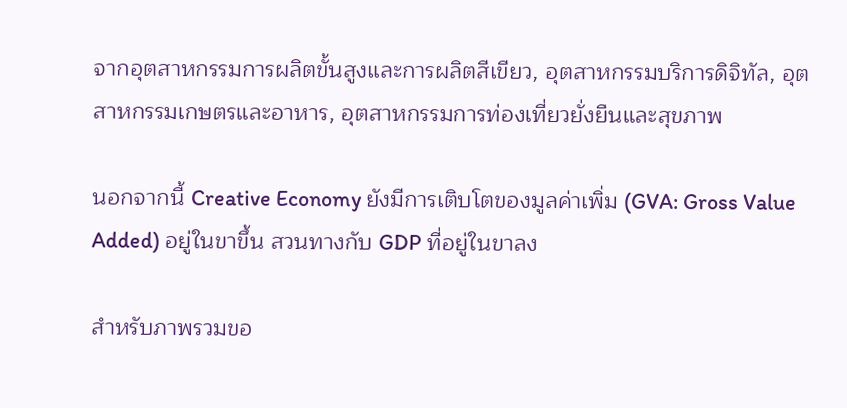จากอุตสาหกรรมการผลิตขั้นสูงและการผลิตสีเขียว, อุตสาหกรรมบริการดิจิทัล, อุตสาหกรรมเกษตรและอาหาร, อุตสาหกรรมการท่องเที่ยวยั่งยืนและสุขภาพ

นอกจากนี้ Creative Economy ยังมีการเติบโตของมูลค่าเพิ่ม (GVA: Gross Value Added) อยู่ในขาขึ้น สวนทางกับ GDP ที่อยู่ในขาลง

สำหรับภาพรวมขอ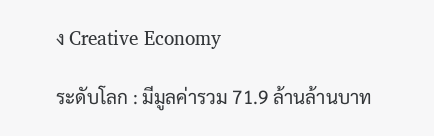ง Creative Economy

ระดับโลก : มีมูลค่ารวม 71.9 ล้านล้านบาท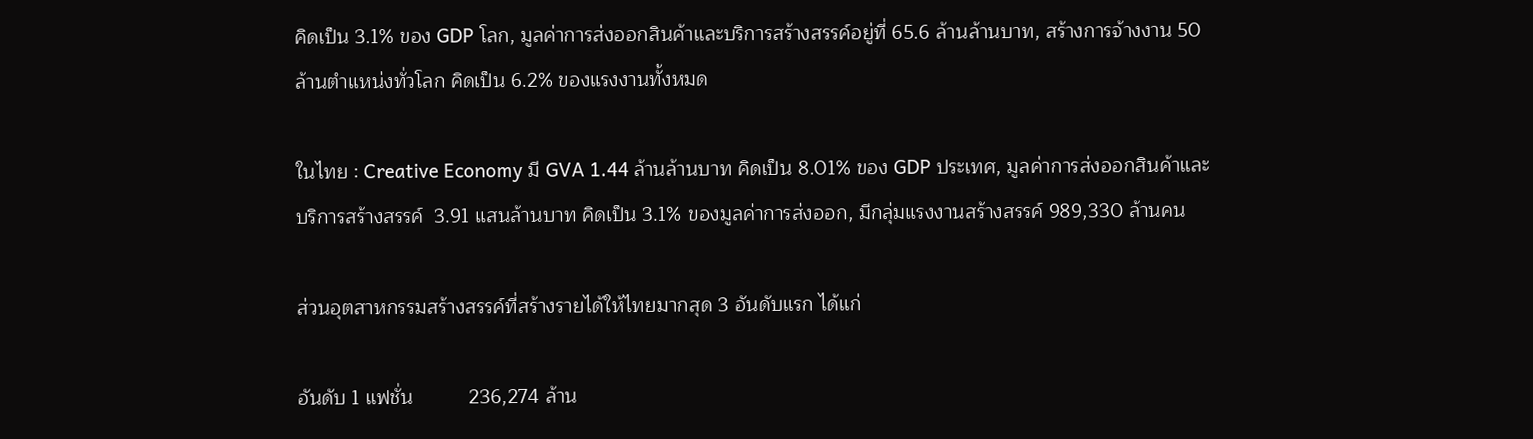คิดเป็น 3.1% ของ GDP โลก, มูลค่าการส่งออกสินค้าและบริการสร้างสรรค์อยู่ที่ 65.6 ล้านล้านบาท, สร้างการจ้างงาน 50 ล้านตำแหน่งทั่วโลก คิดเป็น 6.2% ของแรงงานทั้งหมด

ในไทย : Creative Economy มี GVA 1.44 ล้านล้านบาท คิดเป็น 8.01% ของ GDP ประเทศ, มูลค่าการส่งออกสินค้าและบริการสร้างสรรค์  3.91 แสนล้านบาท คิดเป็น 3.1% ของมูลค่าการส่งออก, มีกลุ่มแรงงานสร้างสรรค์ 989,330 ล้านคน

ส่วนอุตสาหกรรมสร้างสรรค์ที่สร้างรายได้ให้ไทยมากสุด 3 อันดับแรก ได้แก่

อันดับ 1 แฟชั่น          236,274 ล้าน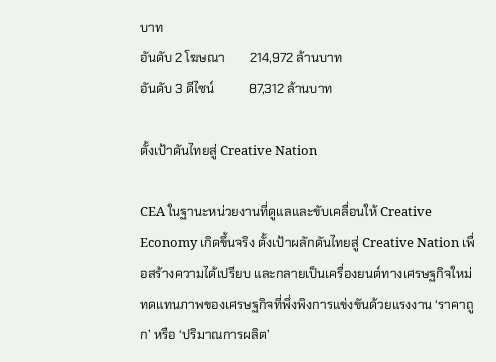บาท
อันดับ 2 โฆษณา        214,972 ล้านบาท
อันดับ 3 ดีไซน์           87,312 ล้านบาท

ตั้งเป้าดันไทยสู่ Creative Nation

CEA ในฐานะหน่วยงานที่ดูแลและขับเคลื่อนให้ Creative Economy เกิดขึ้นจริง ตั้งเป้าผลักดันไทยสู่ Creative Nation เพื่อสร้างความได้เปรียบ และกลายเป็นเครื่องยนต์ทางเศรษฐกิจใหม่ ทดแทนภาพของเศรษฐกิจที่พึ่งพิงการแข่งขันด้วยแรงงาน ‘ราคาถูก’ หรือ ‘ปริมาณการผลิต’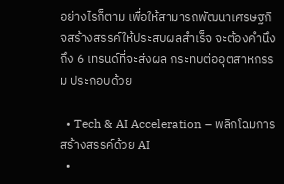อย่างไรก็ตาม เพื่อให้สามารถพัฒนาเศรษฐกิจสร้างสรรค์ให้ประสบผลสำเร็จ จะต้องคำนึงถึง 6 เทรนด์ที่จะส่งผล กระทบต่ออุตสาหกรรม ประกอบด้วย

  • Tech & AI Acceleration – พลิกโฉมการสร้างสรรค์ด้วย AI
  •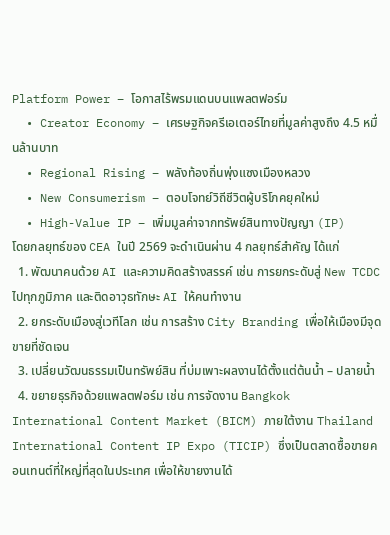Platform Power – โอกาสไร้พรมแดนบนแพลตฟอร์ม
  • Creator Economy – เศรษฐกิจครีเอเตอร์ไทยที่มูลค่าสูงถึง 4.5 หมื่นล้านบาท
  • Regional Rising – พลังท้องถิ่นพุ่งแซงเมืองหลวง
  • New Consumerism – ตอบโจทย์วิถีชีวิตผู้บริโภคยุคใหม่
  • High-Value IP – เพิ่มมูลค่าจากทรัพย์สินทางปัญญา (IP)
โดยกลยุทธ์ของ CEA ในปี 2569 จะดำเนินผ่าน 4 กลยุทธ์สำคัญ ได้แก่
  1. พัฒนาคนด้วย AI และความคิดสร้างสรรค์ เช่น การยกระดับสู่ New TCDC ไปทุกภูมิภาค และติดอาวุธทักษะ AI ให้คนทำงาน
  2. ยกระดับเมืองสู่เวทีโลก เช่น การสร้าง City Branding เพื่อให้เมืองมีจุดขายที่ชัดเจน
  3. เปลี่ยนวัฒนธรรมเป็นทรัพย์สิน ที่บ่มเพาะผลงานได้ตั้งแต่ต้นน้ำ – ปลายน้ำ
  4. ขยายธุรกิจด้วยแพลตฟอร์ม เช่น การจัดงาน Bangkok International Content Market (BICM) ภายใต้งาน Thailand International Content IP Expo (TICIP) ซึ่งเป็นตลาดซื้อขายคอนเทนต์ที่ใหญ่ที่สุดในประเทศ เพื่อให้ขายงานได้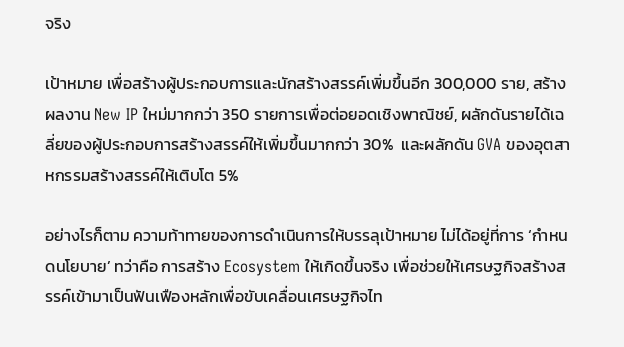จริง

เป้าหมาย เพื่อสร้างผู้ประกอบการและนักสร้างสรรค์เพิ่มขึ้นอีก 300,000 ราย, สร้างผลงาน New IP ใหม่มากกว่า 350 รายการเพื่อต่อยอดเชิงพาณิชย์, ผลักดันรายได้เฉลี่ยของผู้ประกอบการสร้างสรรค์ให้เพิ่มขึ้นมากกว่า 30%  และผลักดัน GVA ของอุตสาหกรรมสร้างสรรค์ให้เติบโต 5%

อย่างไรก็ตาม ความท้าทายของการดำเนินการให้บรรลุเป้าหมาย ไม่ได้อยู่ที่การ ‘กำหนดนโยบาย’ ทว่าคือ การสร้าง Ecosystem ให้เกิดขึ้นจริง เพื่อช่วยให้เศรษฐกิจสร้างสรรค์เข้ามาเป็นฟันเฟืองหลักเพื่อขับเคลื่อนเศรษฐกิจไท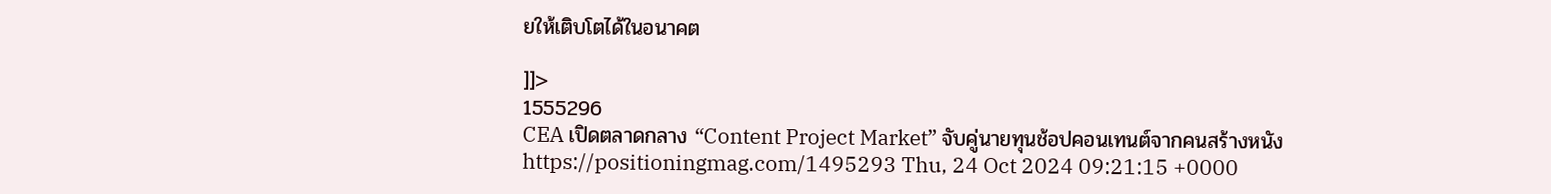ยให้เติบโตได้ในอนาคต

]]>
1555296
CEA เปิดตลาดกลาง “Content Project Market” จับคู่นายทุนช้อปคอนเทนต์จากคนสร้างหนัง https://positioningmag.com/1495293 Thu, 24 Oct 2024 09:21:15 +0000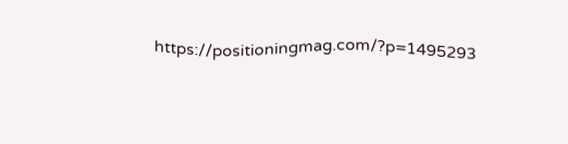https://positioningmag.com/?p=1495293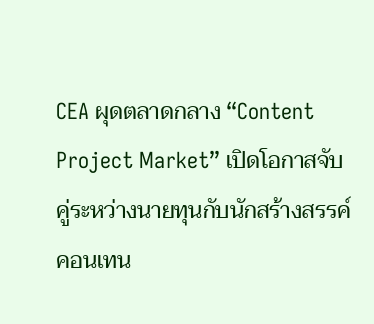CEA ผุดตลาดกลาง “Content Project Market” เปิดโอกาสจับคู่ระหว่างนายทุนกับนักสร้างสรรค์คอนเทน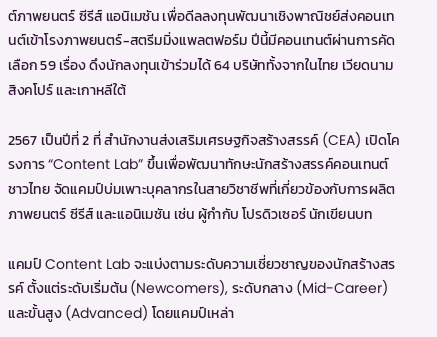ต์ภาพยนตร์ ซีรีส์ แอนิเมชัน เพื่อดีลลงทุนพัฒนาเชิงพาณิชย์ส่งคอนเทนต์เข้าโรงภาพยนตร์-สตรีมมิ่งแพลตฟอร์ม ปีนี้มีคอนเทนต์ผ่านการคัดเลือก 59 เรื่อง ดึงนักลงทุนเข้าร่วมได้ 64 บริษัททั้งจากในไทย เวียดนาม สิงคโปร์ และเกาหลีใต้

2567 เป็นปีที่ 2 ที่ สำนักงานส่งเสริมเศรษฐกิจสร้างสรรค์ (CEA) เปิดโครงการ “Content Lab” ขึ้นเพื่อพัฒนาทักษะนักสร้างสรรค์คอนเทนต์ชาวไทย จัดแคมป์บ่มเพาะบุคลากรในสายวิชาชีพที่เกี่ยวข้องกับการผลิตภาพยนตร์ ซีรีส์ และแอนิเมชัน เช่น ผู้กำกับ โปรดิวเซอร์ นักเขียนบท

แคมป์ Content Lab จะแบ่งตามระดับความเชี่ยวชาญของนักสร้างสรรค์ ตั้งแต่ระดับเริ่มต้น (Newcomers), ระดับกลาง (Mid-Career) และขั้นสูง (Advanced) โดยแคมป์เหล่า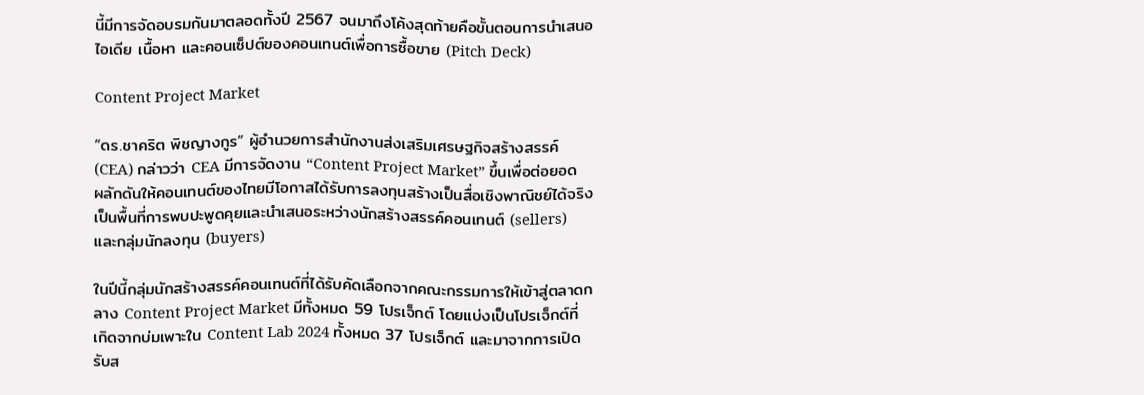นี้มีการจัดอบรมกันมาตลอดทั้งปี 2567 จนมาถึงโค้งสุดท้ายคือขั้นตอนการนำเสนอไอเดีย เนื้อหา และคอนเซ็ปต์ของคอนเทนต์เพื่อการซื้อขาย (Pitch Deck)

Content Project Market

“ดร.ชาคริต พิชญางกูร” ผู้อำนวยการสำนักงานส่งเสริมเศรษฐกิจสร้างสรรค์ (CEA) กล่าวว่า CEA มีการจัดงาน “Content Project Market” ขึ้นเพื่อต่อยอดผลักดันให้คอนเทนต์ของไทยมีโอกาสได้รับการลงทุนสร้างเป็นสื่อเชิงพาณิชย์ได้จริง เป็นพื้นที่การพบปะพูดคุยและนำเสนอระหว่างนักสร้างสรรค์คอนเทนต์ (sellers) และกลุ่มนักลงทุน (buyers)

ในปีนี้กลุ่มนักสร้างสรรค์คอนเทนต์ที่ได้รับคัดเลือกจากคณะกรรมการให้เข้าสู่ตลาดกลาง Content Project Market มีทั้งหมด 59 โปรเจ็กต์ โดยแบ่งเป็นโปรเจ็กต์ที่เกิดจากบ่มเพาะใน Content Lab 2024 ทั้งหมด 37 โปรเจ็กต์ และมาจากการเปิดรับส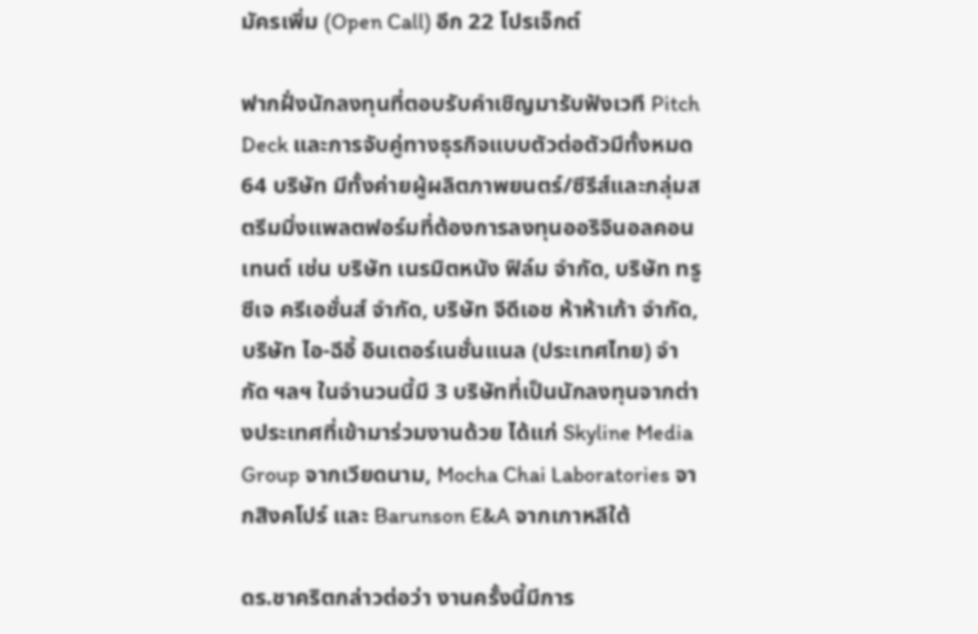มัครเพิ่ม (Open Call) อีก 22 โปรเจ็กต์

ฟากฝั่งนักลงทุนที่ตอบรับคำเชิญมารับฟังเวที Pitch Deck และการจับคู่ทางธุรกิจแบบตัวต่อตัวมีทั้งหมด 64 บริษัท มีทั้งค่ายผู้ผลิตภาพยนตร์/ซีรีส์และกลุ่มสตรีมมิ่งแพลตฟอร์มที่ต้องการลงทุนออริจินอลคอนเทนต์ เช่น บริษัท เนรมิตหนัง ฟิล์ม จำกัด, บริษัท ทรู ซีเจ ครีเอชั่นส์ จำกัด, บริษัท จีดีเอช ห้าห้าเก้า จำกัด, บริษัท ไอ-ฉีอี้ อินเตอร์เนชั่นแนล (ประเทศไทย) จำกัด ฯลฯ ในจำนวนนี้มี 3 บริษัทที่เป็นนักลงทุนจากต่างประเทศที่เข้ามาร่วมงานด้วย ได้แก่ Skyline Media Group จากเวียดนาม, Mocha Chai Laboratories จากสิงคโปร์ และ Barunson E&A จากเกาหลีใต้

ดร.ชาคริตกล่าวต่อว่า งานครั้งนี้มีการ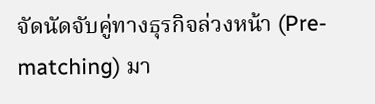จัดนัดจับคู่ทางธุรกิจล่วงหน้า (Pre-matching) มา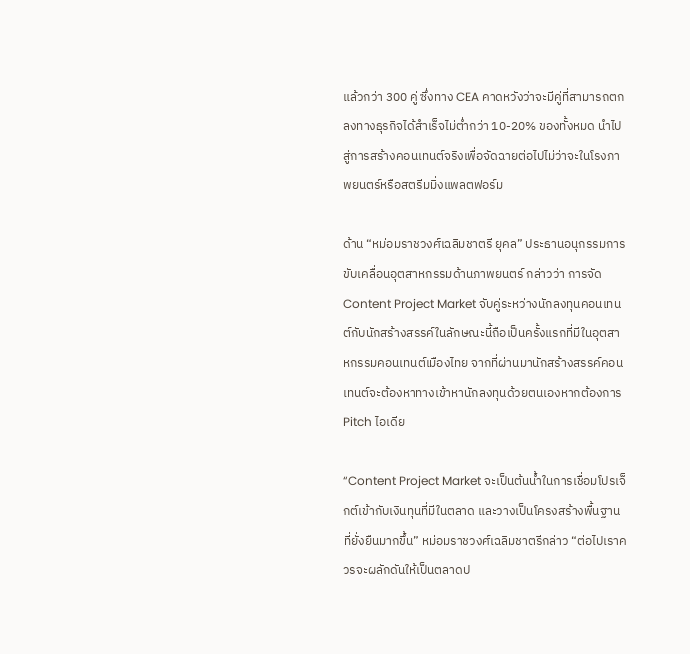แล้วกว่า 300 คู่ ซึ่งทาง CEA คาดหวังว่าจะมีคู่ที่สามารถตกลงทางธุรกิจได้สำเร็จไม่ต่ำกว่า 10-20% ของทั้งหมด นำไปสู่การสร้างคอนเทนต์จริงเพื่อจัดฉายต่อไปไม่ว่าจะในโรงภาพยนตร์หรือสตรีมมิ่งแพลตฟอร์ม

ด้าน “หม่อมราชวงศ์เฉลิมชาตรี ยุคล” ประธานอนุกรรมการขับเคลื่อนอุตสาหกรรมด้านภาพยนตร์ กล่าวว่า การจัด Content Project Market จับคู่ระหว่างนักลงทุนคอนเทนต์กับนักสร้างสรรค์ในลักษณะนี้ถือเป็นครั้งแรกที่มีในอุตสาหกรรมคอนเทนต์เมืองไทย จากที่ผ่านมานักสร้างสรรค์คอนเทนต์จะต้องหาทางเข้าหานักลงทุนด้วยตนเองหากต้องการ Pitch ไอเดีย

“Content Project Market จะเป็นต้นน้ำในการเชื่อมโปรเจ็กต์เข้ากับเงินทุนที่มีในตลาด และวางเป็นโครงสร้างพื้นฐานที่ยั่งยืนมากขึ้น” หม่อมราชวงศ์เฉลิมชาตรีกล่าว “ต่อไปเราควรจะผลักดันให้เป็นตลาดป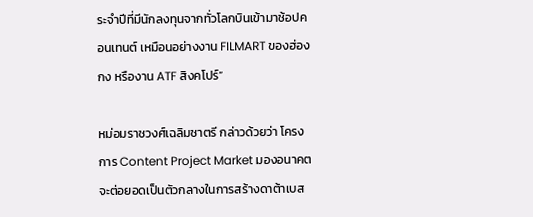ระจำปีที่มีนักลงทุนจากทั่วโลกบินเข้ามาช้อปคอนเทนต์ เหมือนอย่างงาน FILMART ของฮ่องกง หรืองาน ATF สิงคโปร์”

หม่อมราชวงศ์เฉลิมชาตรี กล่าวด้วยว่า โครงการ Content Project Market มองอนาคตจะต่อยอดเป็นตัวกลางในการสร้างดาต้าเบส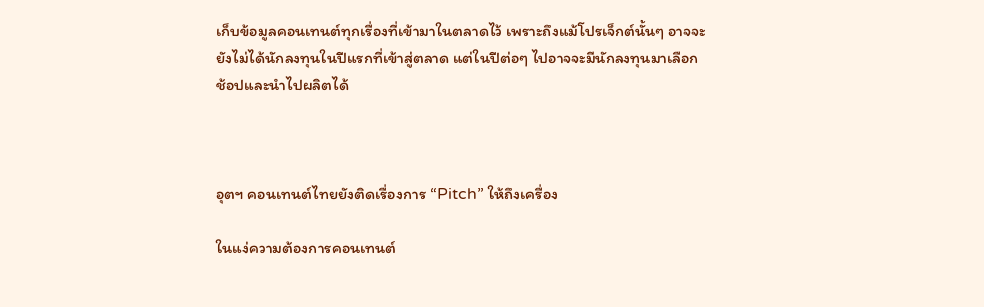เก็บข้อมูลคอนเทนต์ทุกเรื่องที่เข้ามาในตลาดไว้ เพราะถึงแม้โปรเจ็กต์นั้นๆ อาจจะยังไม่ได้นักลงทุนในปีแรกที่เข้าสู่ตลาด แต่ในปีต่อๆ ไปอาจจะมีนักลงทุนมาเลือกช้อปและนำไปผลิตได้



อุตฯ คอนเทนต์ไทยยังติดเรื่องการ “Pitch” ให้ถึงเครื่อง

ในแง่ความต้องการคอนเทนต์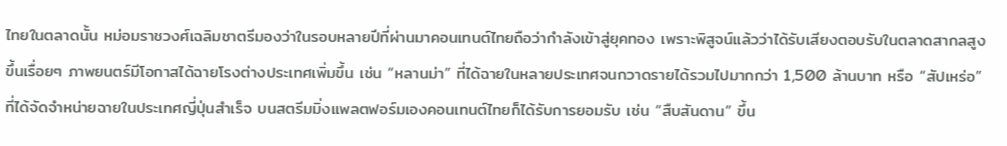ไทยในตลาดนั้น หม่อมราชวงศ์เฉลิมชาตรีมองว่าในรอบหลายปีที่ผ่านมาคอนเทนต์ไทยถือว่ากำลังเข้าสู่ยุคทอง เพราะพิสูจน์แล้วว่าได้รับเสียงตอบรับในตลาดสากลสูงขึ้นเรื่อยๆ ภาพยนตร์มีโอกาสได้ฉายโรงต่างประเทศเพิ่มขึ้น เช่น “หลานม่า” ที่ได้ฉายในหลายประเทศจนกวาดรายได้รวมไปมากกว่า 1,500 ล้านบาท หรือ “สัปเหร่อ” ที่ได้จัดจำหน่ายฉายในประเทศญี่ปุ่นสำเร็จ บนสตรีมมิ่งแพลตฟอร์มเองคอนเทนต์ไทยก็ได้รับการยอมรับ เช่น “สืบสันดาน” ขึ้น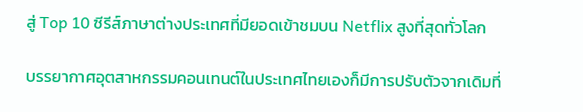สู่ Top 10 ซีรีส์ภาษาต่างประเทศที่มียอดเข้าชมบน Netflix สูงที่สุดทั่วโลก

บรรยากาศอุตสาหกรรมคอนเทนต์ในประเทศไทยเองก็มีการปรับตัวจากเดิมที่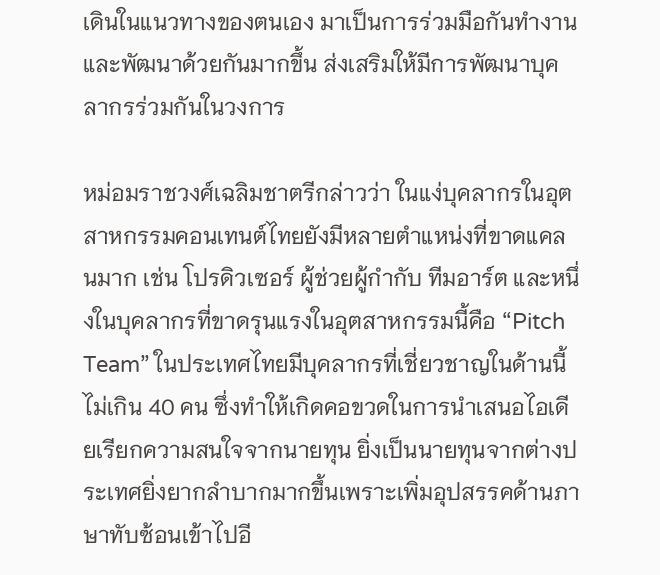เดินในแนวทางของตนเอง มาเป็นการร่วมมือกันทำงานและพัฒนาด้วยกันมากขึ้น ส่งเสริมให้มีการพัฒนาบุคลากรร่วมกันในวงการ

หม่อมราชวงศ์เฉลิมชาตรีกล่าวว่า ในแง่บุคลากรในอุตสาหกรรมคอนเทนต์ไทยยังมีหลายตำแหน่งที่ขาดแคลนมาก เช่น โปรดิวเซอร์ ผู้ช่วยผู้กำกับ ทีมอาร์ต และหนึ่งในบุคลากรที่ขาดรุนแรงในอุตสาหกรรมนี้คือ “Pitch Team” ในประเทศไทยมีบุคลากรที่เชี่ยวชาญในด้านนี้ไม่เกิน 40 คน ซึ่งทำให้เกิดคอขวดในการนำเสนอไอเดียเรียกความสนใจจากนายทุน ยิ่งเป็นนายทุนจากต่างประเทศยิ่งยากลำบากมากขึ้นเพราะเพิ่มอุปสรรคด้านภาษาทับซ้อนเข้าไปอี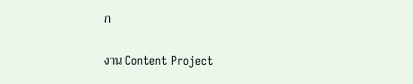ก

งาน Content Project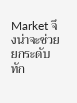Market จึงน่าจะช่วยยกระดับทัก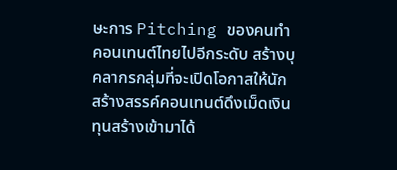ษะการ Pitching ของคนทำคอนเทนต์ไทยไปอีกระดับ สร้างบุคลากรกลุ่มที่จะเปิดโอกาสให้นักสร้างสรรค์คอนเทนต์ดึงเม็ดเงินทุนสร้างเข้ามาได้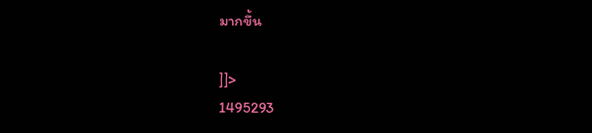มากขึ้น

]]>
1495293